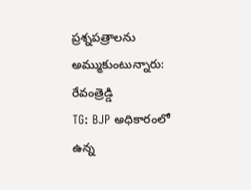ప్రశ్నపత్రాలను అమ్ముకుంటున్నారు: రేవంత్రెడ్డి
TG: BJP అధికారంలో ఉన్న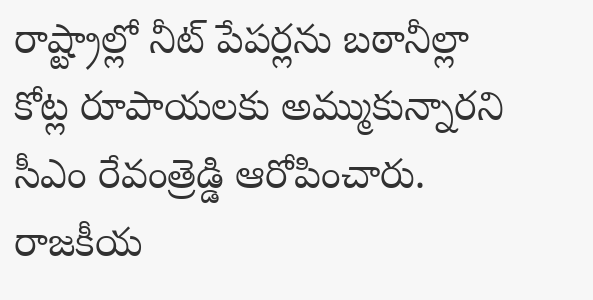రాష్ట్రాల్లో నీట్ పేపర్లను బఠానీల్లా కోట్ల రూపాయలకు అమ్ముకున్నారని సీఎం రేవంత్రెడ్డి ఆరోపించారు. రాజకీయ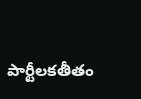పార్టీలకతీతం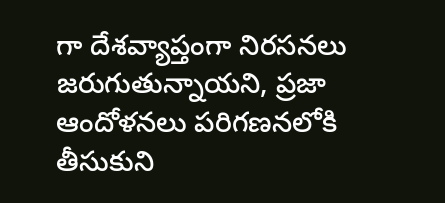గా దేశవ్యాప్తంగా నిరసనలు జరుగుతున్నాయని, ప్రజా ఆందోళనలు పరిగణనలోకి తీసుకుని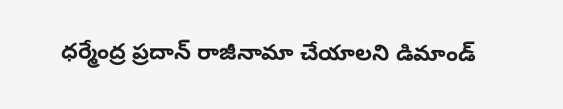ధర్మేంద్ర ప్రదాన్ రాజీనామా చేయాలని డిమాండ్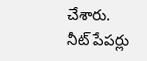చేశారు. నీట్ పేపర్లు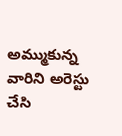అమ్ముకున్న వారిని అరెస్టు చేసి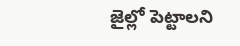జైల్లో పెట్టాలని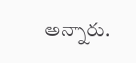అన్నారు.